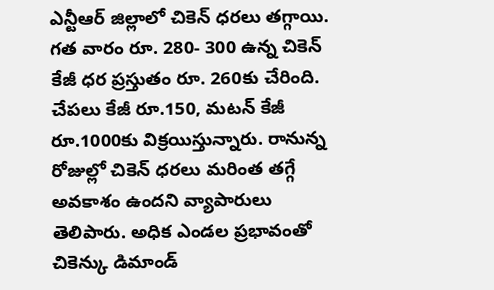ఎన్టీఆర్ జిల్లాలో చికెన్ ధరలు తగ్గాయి. గత వారం రూ. 280- 300 ఉన్న చికెన్ కేజీ ధర ప్రస్తుతం రూ. 260కు చేరింది. చేపలు కేజీ రూ.150, మటన్ కేజీ రూ.1000కు విక్రయిస్తున్నారు. రానున్న రోజుల్లో చికెన్ ధరలు మరింత తగ్గే అవకాశం ఉందని వ్యాపారులు తెలిపారు. అధిక ఎండల ప్రభావంతో చికెన్కు డిమాండ్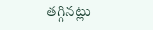తగ్గినట్లు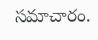సమాచారం.